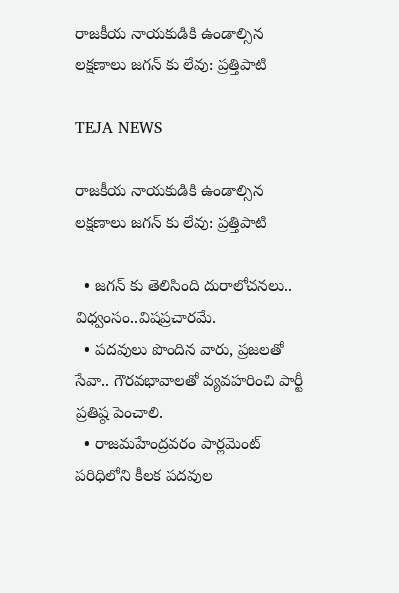రాజకీయ నాయకుడికి ఉండాల్సిన లక్షణాలు జగన్ కు లేవు: ప్రత్తిపాటి

TEJA NEWS

రాజకీయ నాయకుడికి ఉండాల్సిన లక్షణాలు జగన్ కు లేవు: ప్రత్తిపాటి

  • జగన్ కు తెలిసింది దురాలోచనలు.. విధ్వంసం..విషప్రచారమే.
  • పదవులు పొందిన వారు, ప్రజలతో సేవా.. గౌరవభావాలతో వ్యవహరించి పార్టీ ప్రతిష్ఠ పెంచాలి.
  • రాజమహేంద్రవరం పార్లమెంట్ పరిధిలోని కీలక పదవుల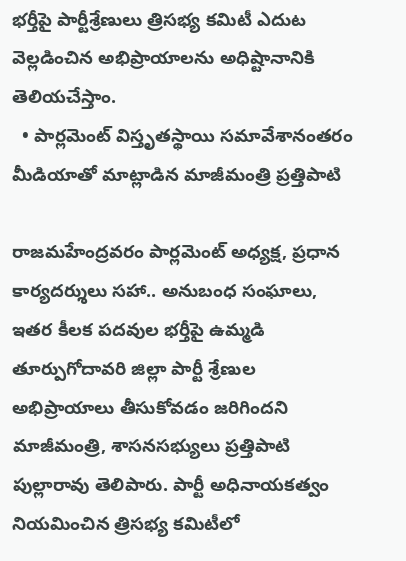భర్తీపై పార్టీశ్రేణులు త్రిసభ్య కమిటీ ఎదుట వెల్లడించిన అభిప్రాయాలను అధిష్టానానికి తెలియచేస్తాం.
  • పార్లమెంట్ విస్తృతస్థాయి సమావేశానంతరం మీడియాతో మాట్లాడిన మాజీమంత్రి ప్రత్తిపాటి

రాజమహేంద్రవరం పార్లమెంట్ అధ్యక్ష, ప్రధాన కార్యదర్శులు సహా.. అనుబంధ సంఘాలు, ఇతర కీలక పదవుల భర్తీపై ఉమ్మడి తూర్పుగోదావరి జిల్లా పార్టీ శ్రేణుల అభిప్రాయాలు తీసుకోవడం జరిగిందని మాజీమంత్రి, శాసనసభ్యులు ప్రత్తిపాటి పుల్లారావు తెలిపారు. పార్టీ అధినాయకత్వం నియమించిన త్రిసభ్య కమిటీలో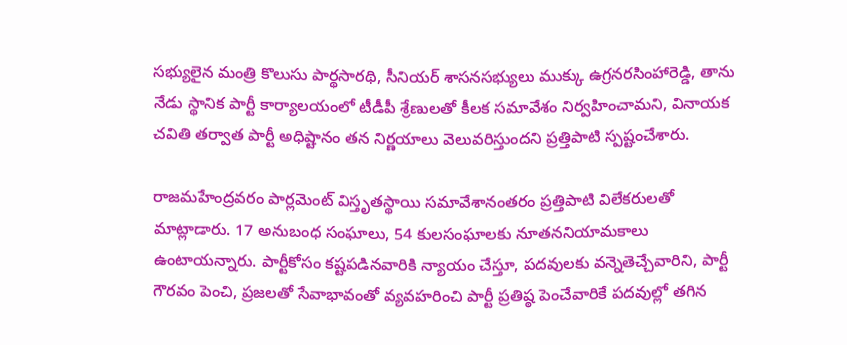సభ్యులైన మంత్రి కొలుసు పార్థసారథి, సీనియర్ శాసనసభ్యులు ముక్కు ఉగ్రనరసింహారెడ్డి, తాను నేడు స్థానిక పార్టీ కార్యాలయంలో టీడీపీ శ్రేణులతో కీలక సమావేశం నిర్వహించామని, వినాయక చవితి తర్వాత పార్టీ అధిష్టానం తన నిర్ణయాలు వెలువరిస్తుందని ప్రత్తిపాటి స్పష్టంచేశారు.

రాజమహేంద్రవరం పార్లమెంట్ విస్తృతస్థాయి సమావేశానంతరం ప్రత్తిపాటి విలేకరులతో మాట్లాడారు. 17 అనుబంధ సంఘాలు, 54 కులసంఘాలకు నూతననియామకాలు ఉంటాయన్నారు. పార్టీకోసం కష్టపడినవారికి న్యాయం చేస్తూ, పదవులకు వన్నెతెచ్చేవారిని, పార్టీ గౌరవం పెంచి, ప్రజలతో సేవాభావంతో వ్యవహరించి పార్టీ ప్రతిష్ఠ పెంచేవారికే పదవుల్లో తగిన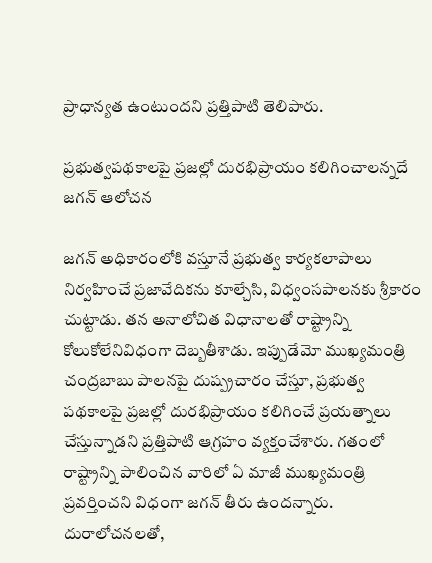ప్రాధాన్యత ఉంటుందని ప్రత్తిపాటి తెలిపారు.

ప్రభుత్వపథకాలపై ప్రజల్లో దురభిప్రాయం కలిగించాలన్నదే జగన్ ఆలోచన

జగన్ అధికారంలోకి వస్తూనే ప్రభుత్వ కార్యకలాపాలు నిర్వహించే ప్రజావేదికను కూల్చేసి, విధ్వంసపాలనకు శ్రీకారం చుట్టాడు. తన అనాలోచిత విధానాలతో రాష్ట్రాన్ని కోలుకోలేనివిధంగా దెబ్బతీశాడు. ఇప్పుడేమో ముఖ్యమంత్రి చంద్రబాబు పాలనపై దుష్ప్రచారం చేస్తూ, ప్రభుత్వ పథకాలపై ప్రజల్లో దురభిప్రాయం కలిగించే ప్రయత్నాలు చేస్తున్నాడని ప్రత్తిపాటి ఆగ్రహం వ్యక్తంచేశారు. గతంలో రాష్ట్రాన్ని పాలించిన వారిలో ఏ మాజీ ముఖ్యమంత్రి ప్రవర్తించని విధంగా జగన్ తీరు ఉందన్నారు. దురాలోచనలతో,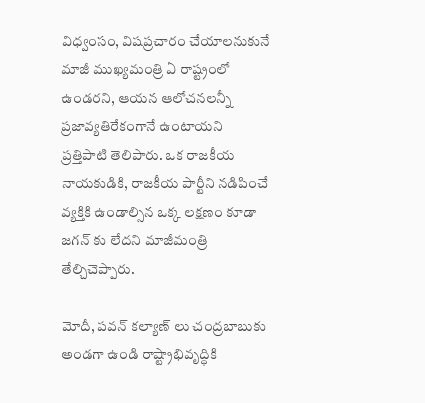విధ్వంసం, విషప్రచారం చేయాలనుకునే మాజీ ముఖ్యమంత్రి ఏ రాష్ట్రంలో ఉండరని, ఆయన ఆలోచనలన్నీ ప్రజావ్యతిరేకంగానే ఉంటాయని ప్రత్తిపాటి తెలిపారు. ఒక రాజకీయ నాయకుడికి, రాజకీయ పార్టీని నడిపించే వ్యక్తికి ఉండాల్సిన ఒక్క లక్షణం కూడా జగన్ కు లేదని మాజీమంత్రి తేల్చిచెప్పారు.

మోదీ, పవన్ కల్యాణ్ లు చంద్రబాబుకు అండగా ఉండి రాష్ట్రాభివృద్ధికి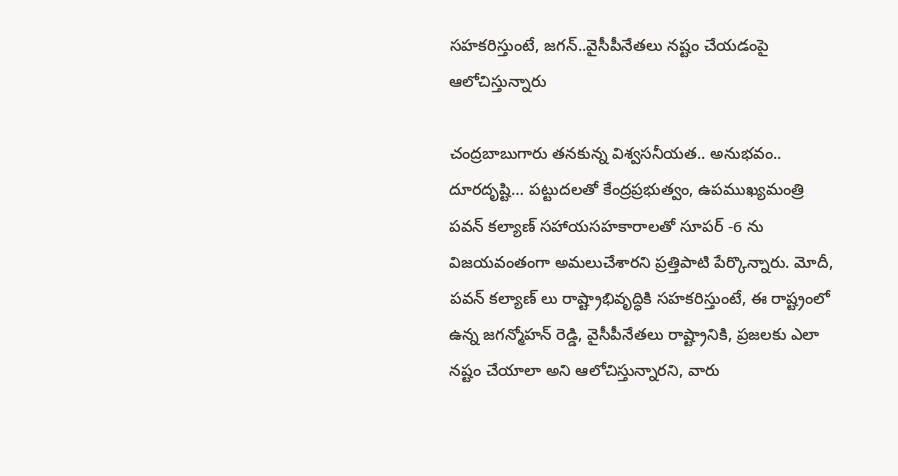సహకరిస్తుంటే, జగన్..వైసీపీనేతలు నష్టం చేయడంపై ఆలోచిస్తున్నారు

చంద్రబాబుగారు తనకున్న విశ్వసనీయత.. అనుభవం.. దూరదృష్టి… పట్టుదలతో కేంద్రప్రభుత్వం, ఉపముఖ్యమంత్రి పవన్ కల్యాణ్ సహాయసహకారాలతో సూపర్ -6 ను విజయవంతంగా అమలుచేశారని ప్రత్తిపాటి పేర్కొన్నారు. మోదీ, పవన్ కల్యాణ్ లు రాష్ట్రాభివృద్ధికి సహకరిస్తుంటే, ఈ రాష్ట్రంలో ఉన్న జగన్మోహన్ రెడ్డి, వైసీపీనేతలు రాష్ట్రానికి, ప్రజలకు ఎలా నష్టం చేయాలా అని ఆలోచిస్తున్నారని, వారు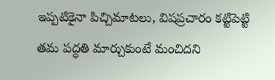ఇప్పటికైనా పిచ్చిమాటలు, విషప్రచారం కట్టిపెట్టి తమ పద్ధతి మార్చుకుంటే మంచిదని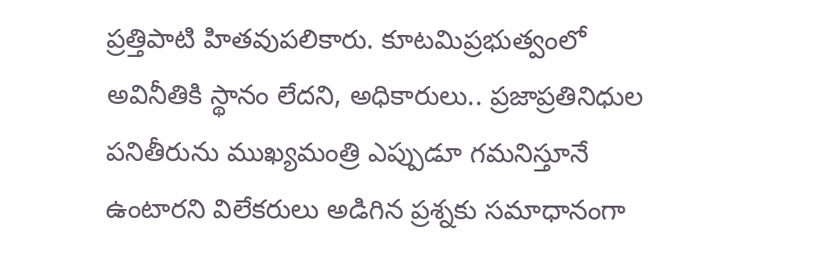ప్రత్తిపాటి హితవుపలికారు. కూటమిప్రభుత్వంలో అవినీతికి స్థానం లేదని, అధికారులు.. ప్రజాప్రతినిధుల పనితీరును ముఖ్యమంత్రి ఎప్పుడూ గమనిస్తూనే ఉంటారని విలేకరులు అడిగిన ప్రశ్నకు సమాధానంగా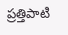ప్రత్తిపాటి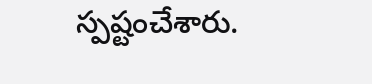స్పష్టంచేశారు.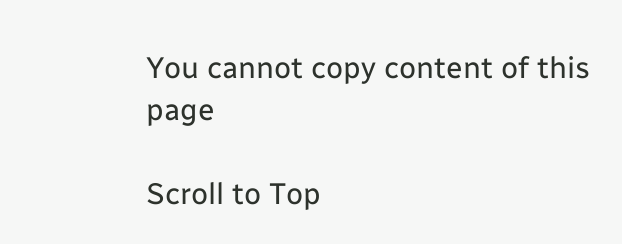You cannot copy content of this page

Scroll to Top